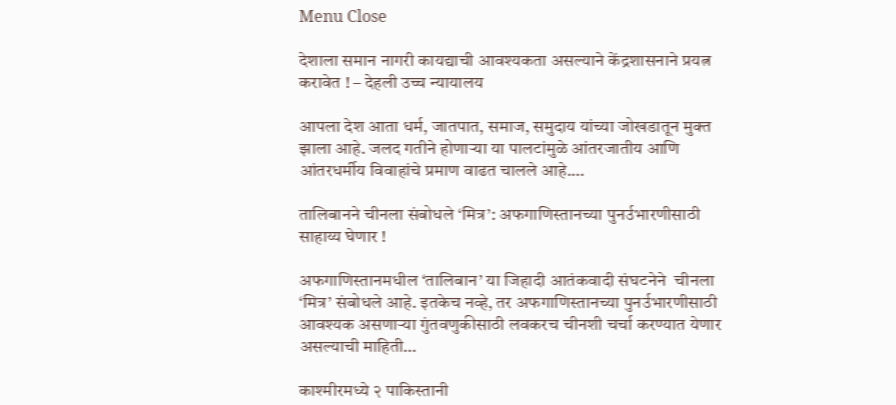Menu Close

देशाला समान नागरी कायद्याची आवश्यकता असल्याने केंद्रशासनाने प्रयत्न करावेत ! – देहली उच्च न्यायालय

आपला देश आता धर्म, जातपात, समाज, समुदाय यांच्या जोखडातून मुक्त झाला आहे. जलद गतीने होणार्‍या या पालटांमुळे आंतरजातीय आणि आंतरधर्मीय विवाहांचे प्रमाण वाढत चालले आहे.…

तालिबानने चीनला संबोधले ‘मित्र’: अफगाणिस्तानच्या पुनर्उभारणीसाठी साहाय्य घेणार !

अफगाणिस्तानमधील ‘तालिबान’ या जिहादी आतंकवादी संघटनेने  चीनला ‘मित्र’ संबोधले आहे. इतकेच नव्हे, तर अफगाणिस्तानच्या पुनर्उभारणीसाठी आवश्यक असणार्‍या गुंतवणुकीसाठी लवकरच चीनशी चर्चा करण्यात येणार असल्याची माहिती…

काश्मीरमध्ये २ पाकिस्तानी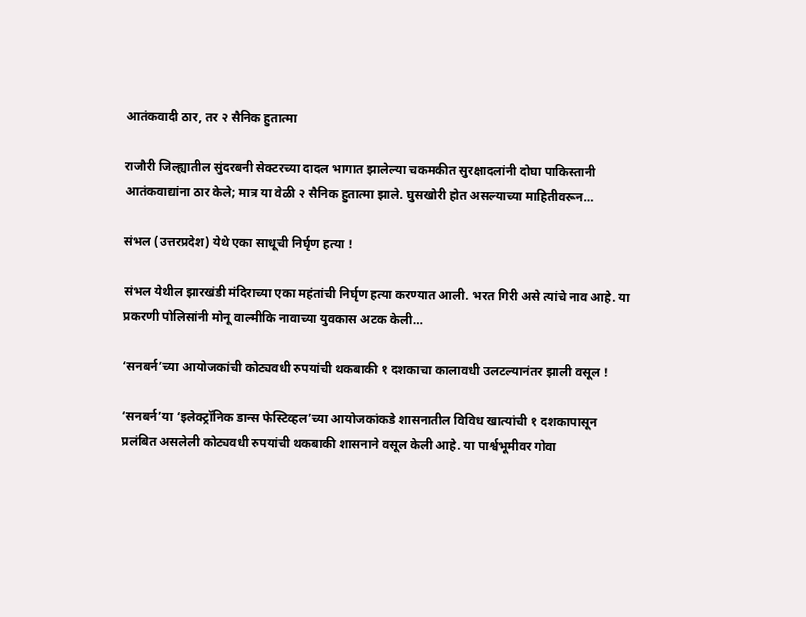आतंकवादी ठार, तर २ सैनिक हुतात्मा

राजौरी जिल्ह्यातील सुंदरबनी सेक्टरच्या दादल भागात झालेल्या चकमकीत सुरक्षादलांनी दोघा पाकिस्तानी आतंकवाद्यांना ठार केले; मात्र या वेळी २ सैनिक हुतात्मा झाले. घुसखोरी होत असल्याच्या माहितीवरून…

संभल (उत्तरप्रदेश) येथे एका साधूची निर्घृण हत्या !

संभल येथील झारखंडी मंदिराच्या एका महंतांची निर्घृण हत्या करण्यात आली. भरत गिरी असे त्यांचे नाव आहे. या प्रकरणी पोलिसांनी मोनू वाल्मीकि नावाच्या युवकास अटक केली…

‘सनबर्न’च्या आयोजकांची कोट्यवधी रुपयांची थकबाकी १ दशकाचा कालावधी उलटल्यानंतर झाली वसूल !

‘सनबर्न’या ‘इलेक्ट्रॉनिक डान्स फेस्टिव्हल’च्या आयोजकांकडे शासनातील विविध खात्यांची १ दशकापासून प्रलंबित असलेली कोट्यवधी रुपयांची थकबाकी शासनाने वसूल केली आहे. या पार्श्वभूमीवर गोवा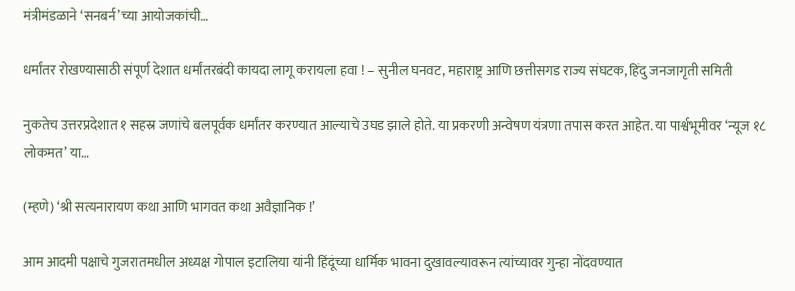मंत्रीमंडळाने ‘सनबर्न’च्या आयोजकांची…

धर्मांतर रोखण्यासाठी संपूर्ण देशात धर्मांतरबंदी कायदा लागू करायला हवा ! – सुनील घनवट, महाराष्ट्र आणि छत्तीसगड राज्य संघटक, हिंदु जनजागृती समिती

नुकतेच उत्तरप्रदेशात १ सहस्र जणांचे बलपूर्वक धर्मांतर करण्यात आल्याचे उघड झाले होते. या प्रकरणी अन्वेषण यंत्रणा तपास करत आहेत. या पार्श्वभूमीवर ‘न्यूज १८ लोकमत’ या…

(म्हणे) ‘श्री सत्यनारायण कथा आणि भागवत कथा अवैज्ञानिक !’

आम आदमी पक्षाचे गुजरातमधील अध्यक्ष गोपाल इटालिया यांनी हिंदूंच्या धार्मिक भावना दुखावल्यावरून त्यांच्यावर गुन्हा नोंदवण्यात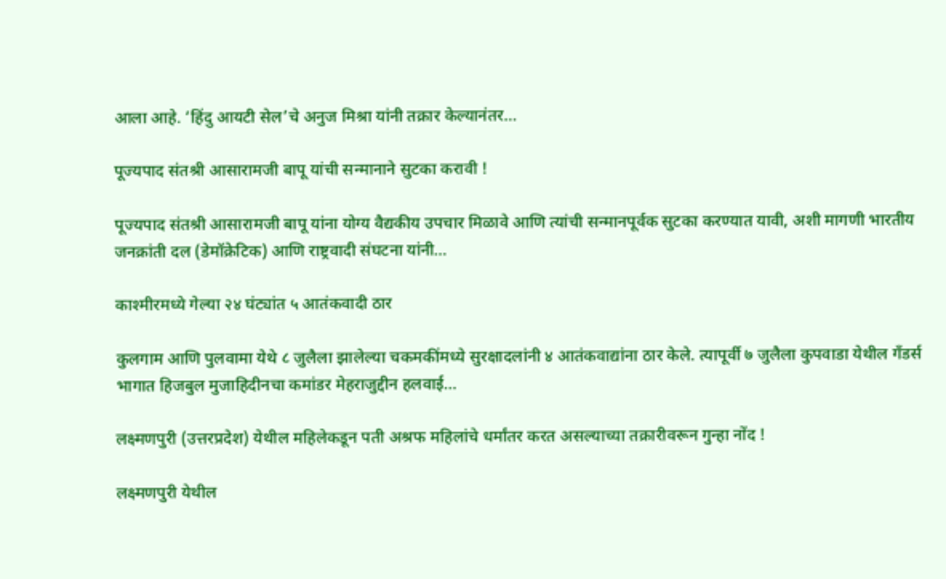आला आहे. ‘हिंदु आयटी सेल’चे अनुज मिश्रा यांनी तक्रार केल्यानंतर…

पूज्यपाद संतश्री आसारामजी बापू यांची सन्मानाने सुटका करावी !

पूज्यपाद संतश्री आसारामजी बापू यांना योग्य वैद्यकीय उपचार मिळावे आणि त्यांची सन्मानपूर्वक सुटका करण्यात यावी, अशी मागणी भारतीय जनक्रांती दल (डेमॉक्रेटिक) आणि राष्ट्रवादी संघटना यांनी…

काश्मीरमध्ये गेल्या २४ घंट्यांत ५ आतंकवादी ठार

कुलगाम आणि पुलवामा येथे ८ जुलैला झालेल्या चकमकींमध्ये सुरक्षादलांनी ४ आतंकवाद्यांना ठार केले. त्यापूर्वी ७ जुलैला कुपवाडा येथील गँडर्स भागात हिजबुल मुजाहिदीनचा कमांडर मेहराजुद्दीन हलवाई…

लक्ष्मणपुरी (उत्तरप्रदेश) येथील महिलेकडून पती अश्रफ महिलांचे धर्मांतर करत असल्याच्या तक्रारीवरून गुन्हा नोंद !

लक्ष्मणपुरी येथील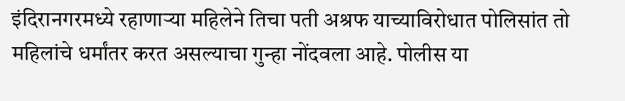इंदिरानगरमध्ये रहाणार्‍या महिलेने तिचा पती अश्रफ याच्याविरोधात पोलिसांत तो महिलांचे धर्मांतर करत असल्याचा गुन्हा नोंदवला आहे. पोलीस या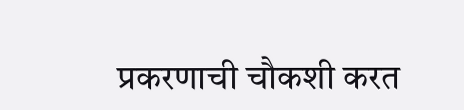प्रकरणाची चौकशी करत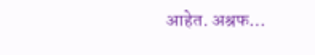आहेत. अश्रफ…